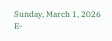Sunday, March 1, 2026
E-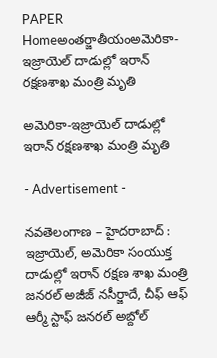PAPER
Homeఅంతర్జాతీయంఅమెరికా-ఇజ్రాయెల్ దాడుల్లో ఇరాన్‌ రక్షణశాఖ మంత్రి మృతి

అమెరికా-ఇజ్రాయెల్ దాడుల్లో ఇరాన్‌ రక్షణశాఖ మంత్రి మృతి

- Advertisement -

నవతెలంగాణ – హైదరాబాద్ : ఇజ్రాయెల్, అమెరికా సంయుక్త దాడుల్లో ఇరాన్ రక్షణ శాఖ మంత్రి జనరల్ అజీజ్ నసీర్జాదే, చీఫ్ ఆఫ్ ఆర్మీ స్టాఫ్ జనరల్ అబ్దోల్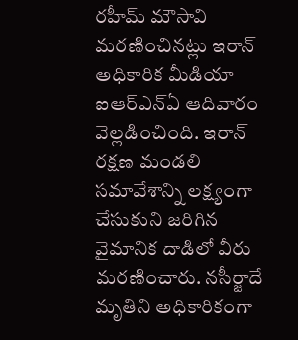రహీమ్ మౌసావి మరణించినట్లు ఇరాన్ అధికారిక మీడియా ఐఆర్‌ఎన్‌ఏ ఆదివారం వెల్లడించింది. ఇరాన్ రక్షణ మండలి సమావేశాన్ని లక్ష్యంగా చేసుకుని జరిగిన వైమానిక దాడిలో వీరు మరణించారు. నసీర్జాదే మృతిని అధికారికంగా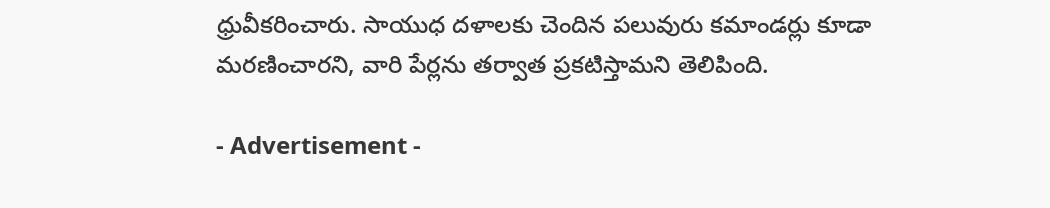ధ్రువీకరించారు. సాయుధ దళాలకు చెందిన పలువురు కమాండర్లు కూడా మరణించారని, వారి పేర్లను తర్వాత ప్రకటిస్తామని తెలిపింది.

- Advertisement -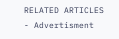RELATED ARTICLES
- Advertisment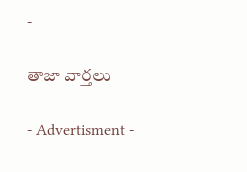-

తాజా వార్తలు

- Advertisment -